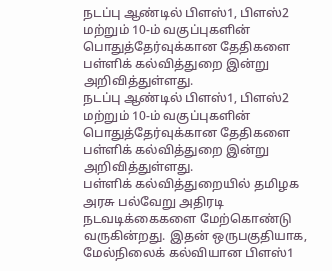நடப்பு ஆண்டில் பிளஸ்1, பிளஸ்2 மற்றும் 10-ம் வகுப்புகளின் பொதுத்தேர்வுக்கான தேதிகளை பள்ளிக் கல்வித்துறை இன்று அறிவித்துள்ளது.
நடப்பு ஆண்டில் பிளஸ்1, பிளஸ்2 மற்றும் 10-ம் வகுப்புகளின் பொதுத்தேர்வுக்கான தேதிகளை பள்ளிக் கல்வித்துறை இன்று அறிவித்துள்ளது.
பள்ளிக் கல்வித்துறையில் தமிழக அரசு பல்வேறு அதிரடி நடவடிக்கைகளை மேற்கொண்டு வருகின்றது. இதன் ஒருபகுதியாக, மேல்நிலைக் கல்வியான பிளஸ்1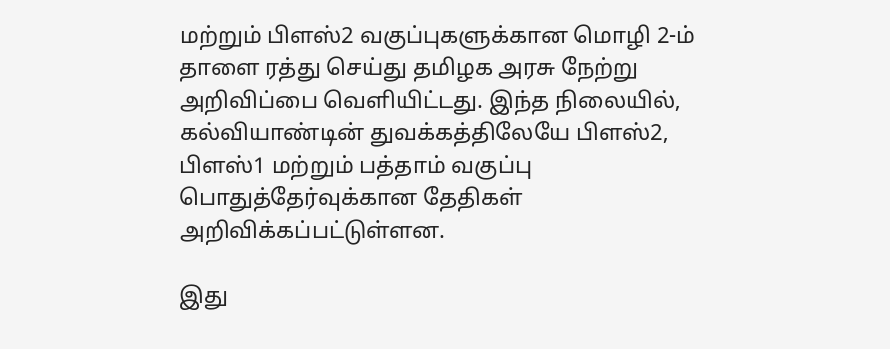மற்றும் பிளஸ்2 வகுப்புகளுக்கான மொழி 2-ம் தாளை ரத்து செய்து தமிழக அரசு நேற்று அறிவிப்பை வெளியிட்டது. இந்த நிலையில், கல்வியாண்டின் துவக்கத்திலேயே பிளஸ்2, பிளஸ்1 மற்றும் பத்தாம் வகுப்பு பொதுத்தேர்வுக்கான தேதிகள் அறிவிக்கப்பட்டுள்ளன.

இது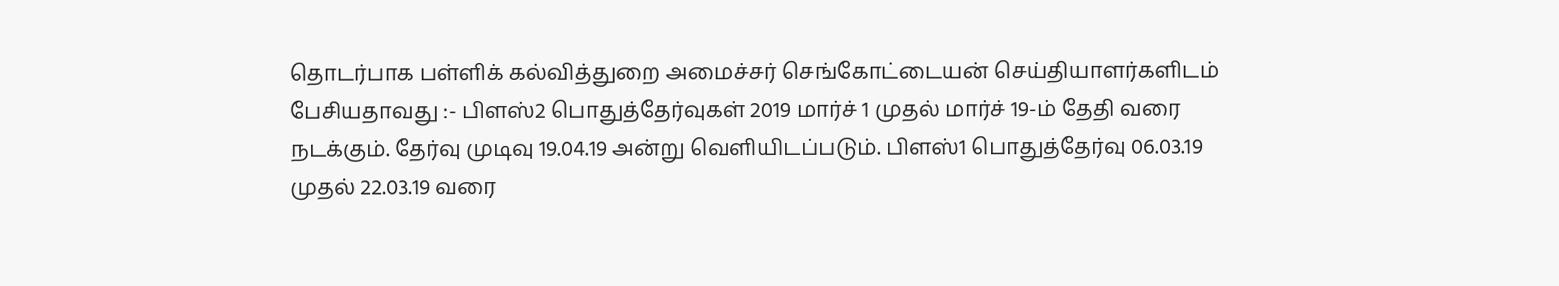தொடர்பாக பள்ளிக் கல்வித்துறை அமைச்சர் செங்கோட்டையன் செய்தியாளர்களிடம் பேசியதாவது :- பிளஸ்2 பொதுத்தேர்வுகள் 2019 மார்ச் 1 முதல் மார்ச் 19-ம் தேதி வரை நடக்கும். தேர்வு முடிவு 19.04.19 அன்று வெளியிடப்படும். பிளஸ்1 பொதுத்தேர்வு 06.03.19 முதல் 22.03.19 வரை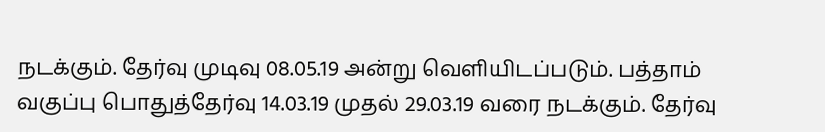நடக்கும். தேர்வு முடிவு 08.05.19 அன்று வெளியிடப்படும். பத்தாம் வகுப்பு பொதுத்தேர்வு 14.03.19 முதல் 29.03.19 வரை நடக்கும். தேர்வு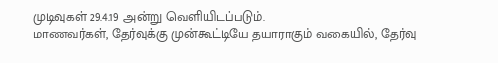முடிவுகள் 29.4.19 அன்று வெளியிடப்படும்.
மாணவர்கள், தேர்வுக்கு முன்கூட்டியே தயாராகும் வகையில், தேர்வு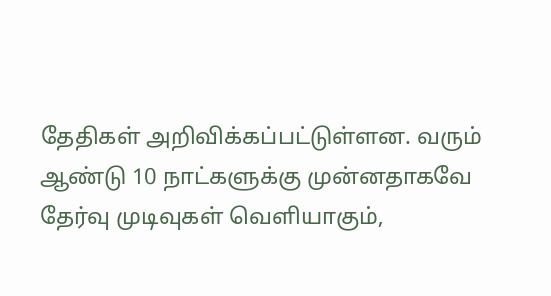தேதிகள் அறிவிக்கப்பட்டுள்ளன. வரும் ஆண்டு 10 நாட்களுக்கு முன்னதாகவே தேர்வு முடிவுகள் வெளியாகும்,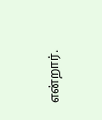என்றார்.